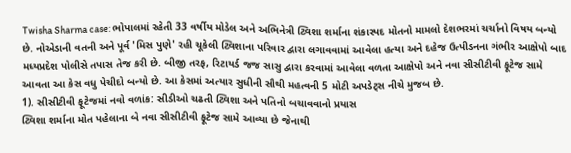Twisha Sharma case: ભોપાલમાં રહેતી 33 વર્ષીય મોડેલ અને અભિનેત્રી ટ્વિશા શર્માના શંકાસ્પદ મોતનો મામલો દેશભરમાં ચર્ચાનો વિષય બન્યો છે. નોએડાની વતની અને પૂર્વ 'મિસ પુણે' રહી ચૂકેલી ટ્વિશાના પરિવાર દ્વારા લગાવવામાં આવેલા હત્યા અને દહેજ ઉત્પીડનના ગંભીર આક્ષેપો બાદ મધ્યપ્રદેશ પોલીસે તપાસ તેજ કરી છે. બીજી તરફ, રિટાયર્ડ જજ સાસુ દ્વારા કરવામાં આવેલા વળતા આક્ષેપો અને નવા સીસીટીવી ફૂટેજ સામે આવતા આ કેસ વધુ પેચીદો બન્યો છે. આ કેસમાં અત્યાર સુધીની સૌથી મહત્વની 5 મોટી અપડેટ્સ નીચે મુજબ છે.
1). સીસીટીવી ફૂટેજમાં નવો વળાંક: સીડીઓ ચઢતી ટ્વિશા અને પતિનો બચાવવાનો પ્રયાસ
ટ્વિશા શર્માના મોત પહેલાના બે નવા સીસીટીવી ફૂટેજ સામે આવ્યા છે જેનાથી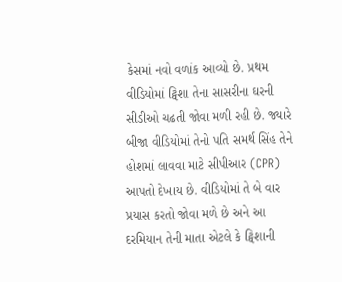કેસમાં નવો વળાંક આવ્યો છે. પ્રથમ વીડિયોમાં ટ્વિશા તેના સાસરીના ઘરની સીડીઓ ચઢતી જોવા મળી રહી છે. જ્યારે બીજા વીડિયોમાં તેનો પતિ સમર્થ સિંહ તેને હોશમાં લાવવા માટે સીપીઆર (CPR) આપતો દેખાય છે. વીડિયોમાં તે બે વાર પ્રયાસ કરતો જોવા મળે છે અને આ દરમિયાન તેની માતા એટલે કે ટ્વિશાની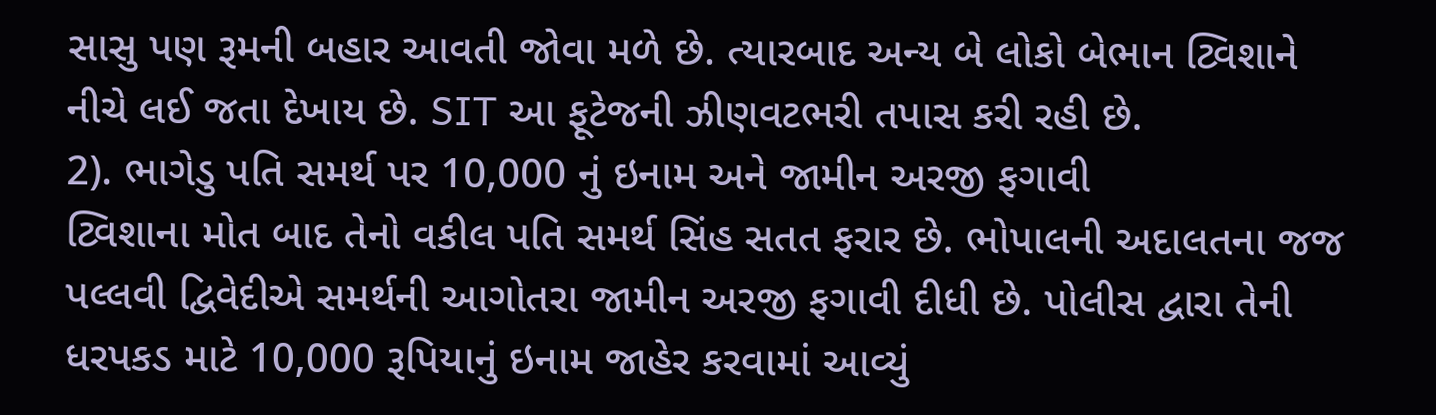સાસુ પણ રૂમની બહાર આવતી જોવા મળે છે. ત્યારબાદ અન્ય બે લોકો બેભાન ટ્વિશાને નીચે લઈ જતા દેખાય છે. SIT આ ફૂટેજની ઝીણવટભરી તપાસ કરી રહી છે.
2). ભાગેડુ પતિ સમર્થ પર 10,000 નું ઇનામ અને જામીન અરજી ફગાવી
ટ્વિશાના મોત બાદ તેનો વકીલ પતિ સમર્થ સિંહ સતત ફરાર છે. ભોપાલની અદાલતના જજ પલ્લવી દ્વિવેદીએ સમર્થની આગોતરા જામીન અરજી ફગાવી દીધી છે. પોલીસ દ્વારા તેની ધરપકડ માટે 10,000 રૂપિયાનું ઇનામ જાહેર કરવામાં આવ્યું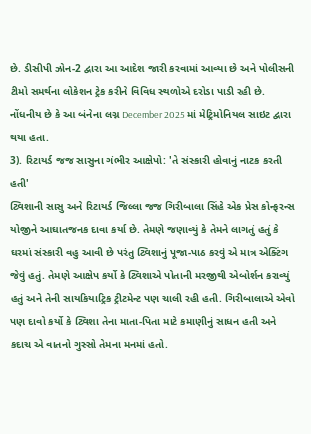છે. ડીસીપી ઝોન-2 દ્વારા આ આદેશ જારી કરવામાં આવ્યા છે અને પોલીસની ટીમો સમર્થના લોકેશન ટ્રેક કરીને વિવિધ સ્થળોએ દરોડા પાડી રહી છે. નોંધનીય છે કે આ બંનેના લગ્ન December 2025 માં મેટ્રિમોનિયલ સાઇટ દ્વારા થયા હતા.
3). રિટાયર્ડ જજ સાસુના ગંભીર આક્ષેપો: 'તે સંસ્કારી હોવાનું નાટક કરતી હતી'
ટ્વિશાની સાસુ અને રિટાયર્ડ જિલ્લા જજ ગિરીબાલા સિંહે એક પ્રેસ કોન્ફરન્સ યોજીને આઘાતજનક દાવા કર્યા છે. તેમણે જણાવ્યું કે તેમને લાગતું હતું કે ઘરમાં સંસ્કારી વહુ આવી છે પરંતુ ટ્વિશાનું પૂજા-પાઠ કરવું એ માત્ર એક્ટિંગ જેવું હતું. તેમણે આક્ષેપ કર્યો કે ટ્વિશાએ પોતાની મરજીથી એબોર્શન કરાવ્યું હતું અને તેની સાયકિયાટ્રિક ટ્રીટમેન્ટ પણ ચાલી રહી હતી. ગિરીબાલાએ એવો પણ દાવો કર્યો કે ટ્વિશા તેના માતા-પિતા માટે કમાણીનું સાધન હતી અને કદાચ એ વાતનો ગુસ્સો તેમના મનમાં હતો.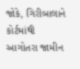જોકે, ગિરીબાલાને કોર્ટમાંથી આગોતરા જામીન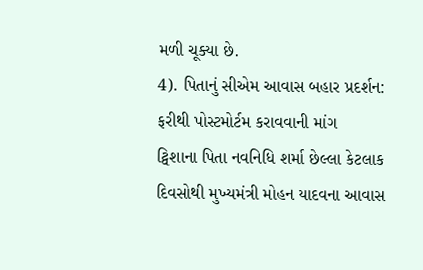મળી ચૂક્યા છે.
4). પિતાનું સીએમ આવાસ બહાર પ્રદર્શન: ફરીથી પોસ્ટમોર્ટમ કરાવવાની માંગ
ટ્વિશાના પિતા નવનિધિ શર્મા છેલ્લા કેટલાક દિવસોથી મુખ્યમંત્રી મોહન યાદવના આવાસ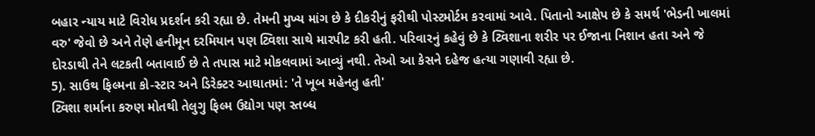બહાર ન્યાય માટે વિરોધ પ્રદર્શન કરી રહ્યા છે. તેમની મુખ્ય માંગ છે કે દીકરીનું ફરીથી પોસ્ટમોર્ટમ કરવામાં આવે. પિતાનો આક્ષેપ છે કે સમર્થ 'ભેડની ખાલમાં વરુ' જેવો છે અને તેણે હનીમૂન દરમિયાન પણ ટ્વિશા સાથે મારપીટ કરી હતી. પરિવારનું કહેવું છે કે ટ્વિશાના શરીર પર ઈજાના નિશાન હતા અને જે દોરડાથી તેને લટકતી બતાવાઈ છે તે તપાસ માટે મોકલવામાં આવ્યું નથી. તેઓ આ કેસને દહેજ હત્યા ગણાવી રહ્યા છે.
5). સાઉથ ફિલ્મના કો-સ્ટાર અને ડિરેક્ટર આઘાતમાં: 'તે ખૂબ મહેનતુ હતી'
ટ્વિશા શર્માના કરુણ મોતથી તેલુગુ ફિલ્મ ઉદ્યોગ પણ સ્તબ્ધ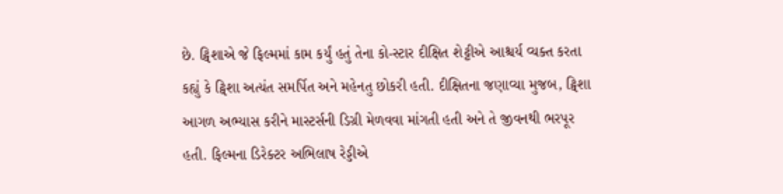છે. ટ્વિશાએ જે ફિલ્મમાં કામ કર્યું હતું તેના કો-સ્ટાર દીક્ષિત શેટ્ટીએ આશ્ચર્ય વ્યક્ત કરતા કહ્યું કે ટ્વિશા અત્યંત સમર્પિત અને મહેનતુ છોકરી હતી. દીક્ષિતના જણાવ્યા મુજબ, ટ્વિશા આગળ અભ્યાસ કરીને માસ્ટર્સની ડિગ્રી મેળવવા માંગતી હતી અને તે જીવનથી ભરપૂર હતી. ફિલ્મના ડિરેક્ટર અભિલાષ રેડ્ડીએ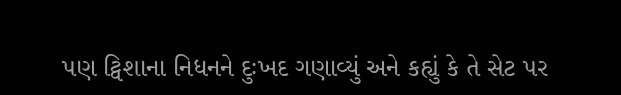પણ ટ્વિશાના નિધનને દુઃખદ ગણાવ્યું અને કહ્યું કે તે સેટ પર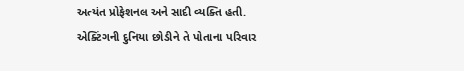અત્યંત પ્રોફેશનલ અને સાદી વ્યક્તિ હતી. એક્ટિંગની દુનિયા છોડીને તે પોતાના પરિવાર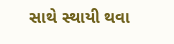સાથે સ્થાયી થવા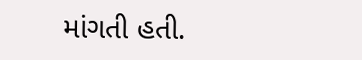માંગતી હતી.